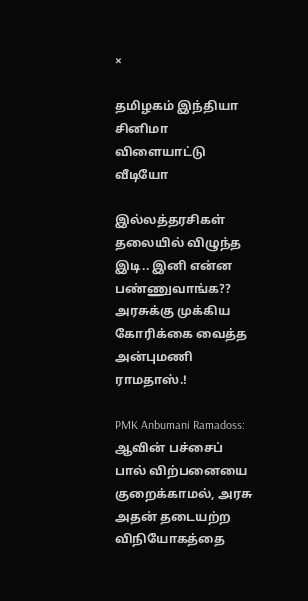×

தமிழகம் இந்தியா சினிமா விளையாட்டு வீடியோ

இல்லத்தரசிகள் தலையில் விழுந்த இடி.. இனி என்ன பண்ணுவாங்க?? அரசுக்கு முக்கிய கோரிக்கை வைத்த அன்புமணி ராமதாஸ்.!

PMK Anbumani Ramadoss: ஆவின் பச்சைப் பால் விற்பனையை குறைக்காமல், அரசு அதன் தடையற்ற விநியோகத்தை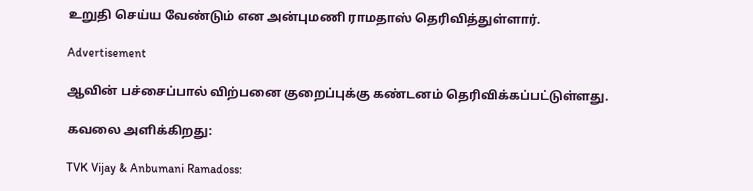உறுதி செய்ய வேண்டும் என அன்புமணி ராமதாஸ் தெரிவித்துள்ளார்.

Advertisement

ஆவின் பச்சைப்பால் விற்பனை குறைப்புக்கு கண்டனம் தெரிவிக்கப்பட்டுள்ளது.

கவலை அளிக்கிறது:

TVK Vijay & Anbumani Ramadoss: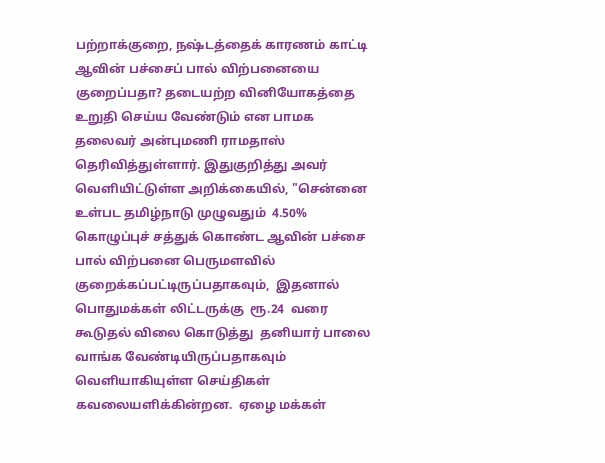பற்றாக்குறை, நஷ்டத்தைக் காரணம் காட்டி ஆவின் பச்சைப் பால் விற்பனையை குறைப்பதா? தடையற்ற வினியோகத்தை உறுதி செய்ய வேண்டும் என பாமக தலைவர் அன்புமணி ராமதாஸ் தெரிவித்துள்ளார். இதுகுறித்து அவர் வெளியிட்டுள்ள அறிக்கையில், "சென்னை உள்பட தமிழ்நாடு முழுவதும்  4.50%  கொழுப்புச் சத்துக் கொண்ட ஆவின் பச்சை பால் விற்பனை பெருமளவில் குறைக்கப்பட்டிருப்பதாகவும்,  இதனால் பொதுமக்கள் லிட்டருக்கு  ரூ.24  வரை கூடுதல் விலை கொடுத்து  தனியார் பாலை வாங்க வேண்டியிருப்பதாகவும் வெளியாகியுள்ள செய்திகள் கவலையளிக்கின்றன.  ஏழை மக்கள்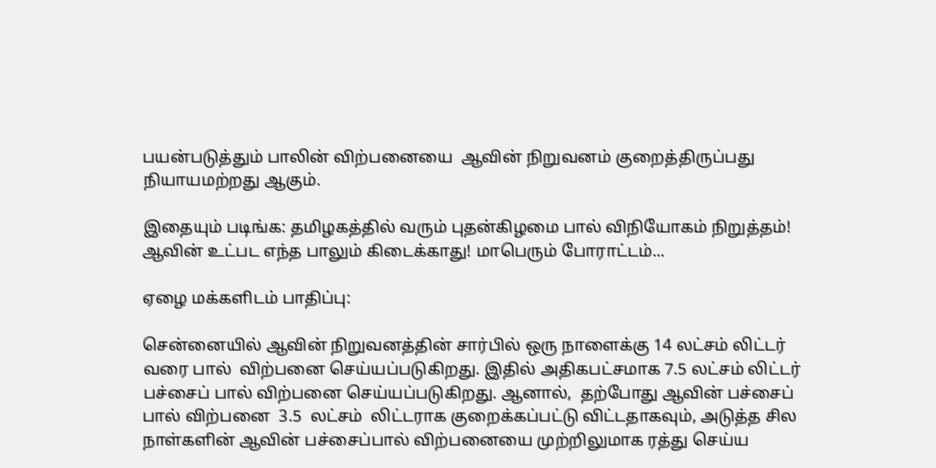பயன்படுத்தும் பாலின் விற்பனையை  ஆவின் நிறுவனம் குறைத்திருப்பது  நியாயமற்றது ஆகும்.

இதையும் படிங்க: தமிழகத்தில் வரும் புதன்கிழமை பால் விநியோகம் நிறுத்தம்! ஆவின் உட்பட எந்த பாலும் கிடைக்காது! மாபெரும் போராட்டம்...

ஏழை மக்களிடம் பாதிப்பு:

சென்னையில் ஆவின் நிறுவனத்தின் சார்பில் ஒரு நாளைக்கு 14 லட்சம் லிட்டர் வரை பால்  விற்பனை செய்யப்படுகிறது. இதில் அதிகபட்சமாக 7.5 லட்சம் லிட்டர் பச்சைப் பால் விற்பனை செய்யப்படுகிறது. ஆனால்,  தற்போது ஆவின் பச்சைப் பால் விற்பனை  3.5  லட்சம்  லிட்டராக குறைக்கப்பட்டு விட்டதாகவும், அடுத்த சில நாள்களின் ஆவின் பச்சைப்பால் விற்பனையை முற்றிலுமாக ரத்து செய்ய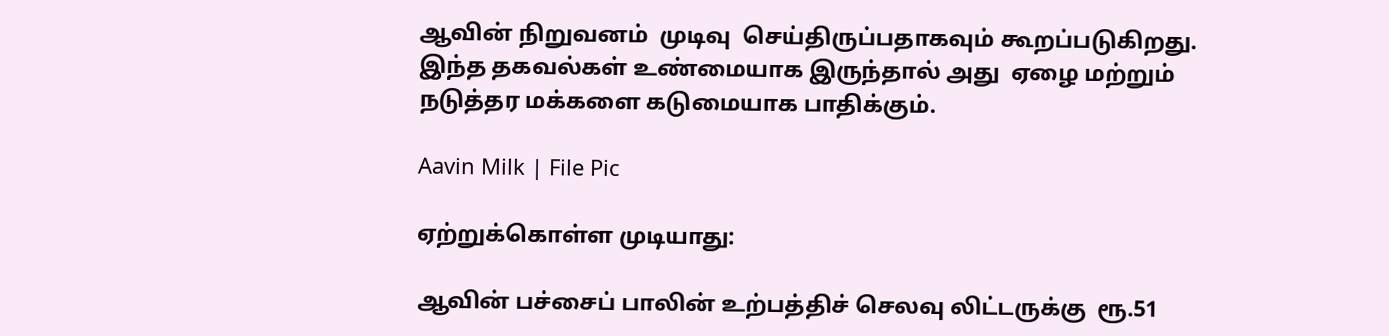ஆவின் நிறுவனம்  முடிவு  செய்திருப்பதாகவும் கூறப்படுகிறது. இந்த தகவல்கள் உண்மையாக இருந்தால் அது  ஏழை மற்றும் நடுத்தர மக்களை கடுமையாக பாதிக்கும்.

Aavin Milk | File Pic

ஏற்றுக்கொள்ள முடியாது:

ஆவின் பச்சைப் பாலின் உற்பத்திச் செலவு லிட்டருக்கு  ரூ.51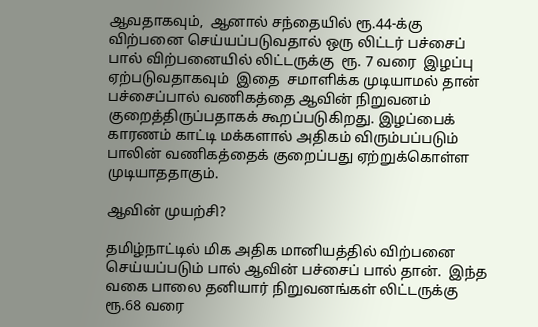ஆவதாகவும்,  ஆனால் சந்தையில் ரூ.44-க்கு  விற்பனை செய்யப்படுவதால் ஒரு லிட்டர் பச்சைப் பால் விற்பனையில் லிட்டருக்கு  ரூ. 7 வரை  இழப்பு  ஏற்படுவதாகவும்  இதை  சமாளிக்க முடியாமல் தான் பச்சைப்பால் வணிகத்தை ஆவின் நிறுவனம் குறைத்திருப்பதாகக் கூறப்படுகிறது. இழப்பைக் காரணம் காட்டி மக்களால் அதிகம் விரும்பப்படும் பாலின் வணிகத்தைக் குறைப்பது ஏற்றுக்கொள்ள  முடியாததாகும்.

ஆவின் முயற்சி?

தமிழ்நாட்டில் மிக அதிக மானியத்தில் விற்பனை செய்யப்படும் பால் ஆவின் பச்சைப் பால் தான்.  இந்த வகை பாலை தனியார் நிறுவனங்கள் லிட்டருக்கு ரூ.68 வரை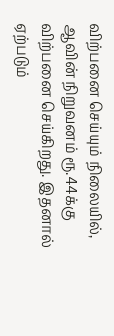விற்பனை செய்யும் நிலையில், ஆவின் நிறுவனம் ரூ.44க்கு விற்பனை செய்கிறது. இதனால் ஏற்படும்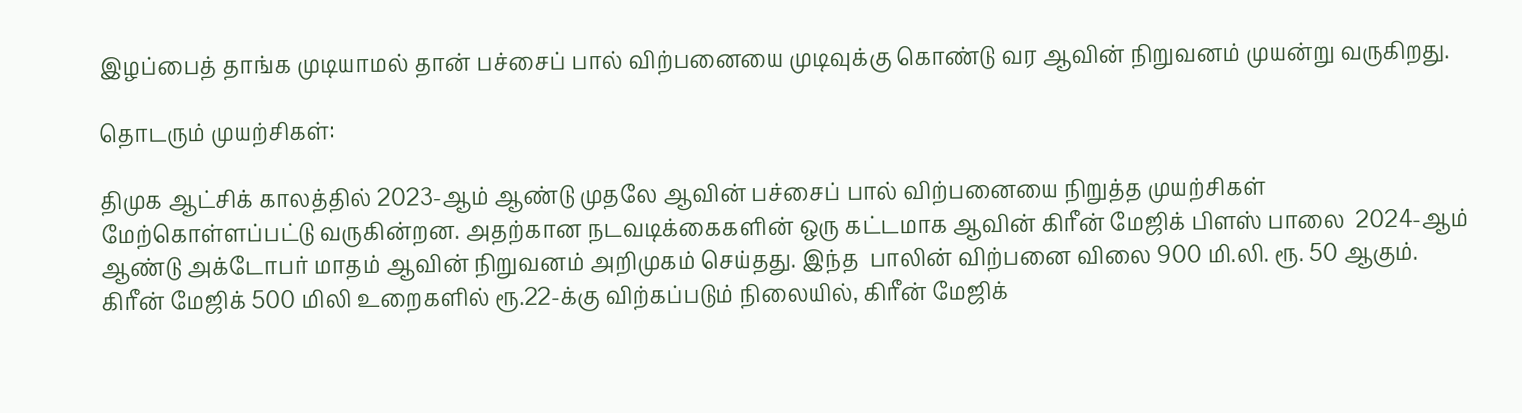இழப்பைத் தாங்க முடியாமல் தான் பச்சைப் பால் விற்பனையை முடிவுக்கு கொண்டு வர ஆவின் நிறுவனம் முயன்று வருகிறது.

தொடரும் முயற்சிகள்:

திமுக ஆட்சிக் காலத்தில் 2023-ஆம் ஆண்டு முதலே ஆவின் பச்சைப் பால் விற்பனையை நிறுத்த முயற்சிகள் மேற்கொள்ளப்பட்டு வருகின்றன. அதற்கான நடவடிக்கைகளின் ஒரு கட்டமாக ஆவின் கிரீன் மேஜிக் பிளஸ் பாலை  2024-ஆம் ஆண்டு அக்டோபர் மாதம் ஆவின் நிறுவனம் அறிமுகம் செய்தது. இந்த  பாலின் விற்பனை விலை 900 மி.லி. ரூ. 50 ஆகும். கிரீன் மேஜிக் 500 மிலி உறைகளில் ரூ.22-க்கு விற்கப்படும் நிலையில், கிரீன் மேஜிக்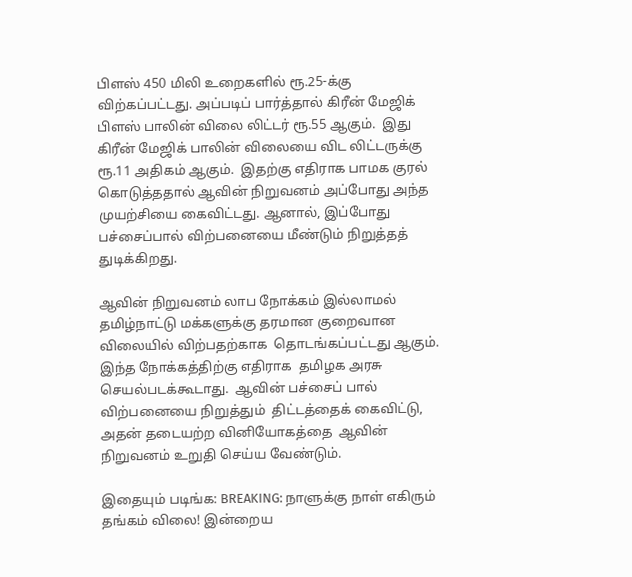பிளஸ் 450 மிலி உறைகளில் ரூ.25-க்கு விற்கப்பட்டது. அப்படிப் பார்த்தால் கிரீன் மேஜிக் பிளஸ் பாலின் விலை லிட்டர் ரூ.55 ஆகும்.  இது கிரீன் மேஜிக் பாலின் விலையை விட லிட்டருக்கு ரூ.11 அதிகம் ஆகும்.  இதற்கு எதிராக பாமக குரல் கொடுத்ததால் ஆவின் நிறுவனம் அப்போது அந்த முயற்சியை கைவிட்டது. ஆனால், இப்போது பச்சைப்பால் விற்பனையை மீண்டும் நிறுத்தத்  துடிக்கிறது.

ஆவின் நிறுவனம் லாப நோக்கம் இல்லாமல் தமிழ்நாட்டு மக்களுக்கு தரமான குறைவான விலையில் விற்பதற்காக  தொடங்கப்பட்டது ஆகும். இந்த நோக்கத்திற்கு எதிராக  தமிழக அரசு செயல்படக்கூடாது.  ஆவின் பச்சைப் பால் விற்பனையை நிறுத்தும்  திட்டத்தைக் கைவிட்டு,  அதன் தடையற்ற வினியோகத்தை  ஆவின் நிறுவனம் உறுதி செய்ய வேண்டும்.

இதையும் படிங்க: BREAKING: நாளுக்கு நாள் எகிரும் தங்கம் விலை! இன்றைய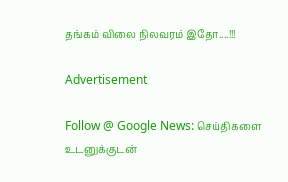தங்கம் விலை நிலவரம் இதோ....!!!

Advertisement

Follow @ Google News: செய்திகளை உடனுக்குடன்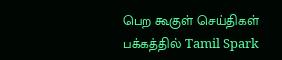பெற கூகுள் செய்திகள் பக்கத்தில் Tamil Spark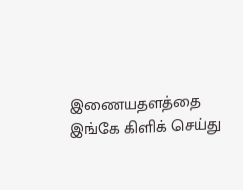இணையதளத்தை இங்கே கிளிக் செய்து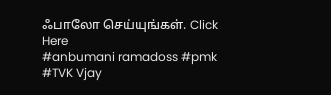ஃபாலோ செய்யுங்கள். Click Here
#anbumani ramadoss #pmk #TVK Vjay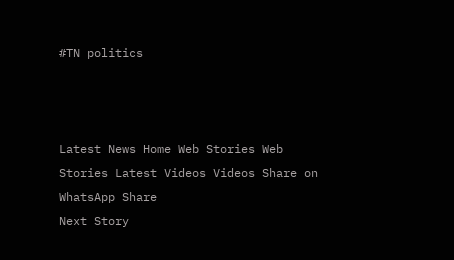#TN politics



Latest News Home Web Stories Web Stories Latest Videos Videos Share on WhatsApp Share
Next Story